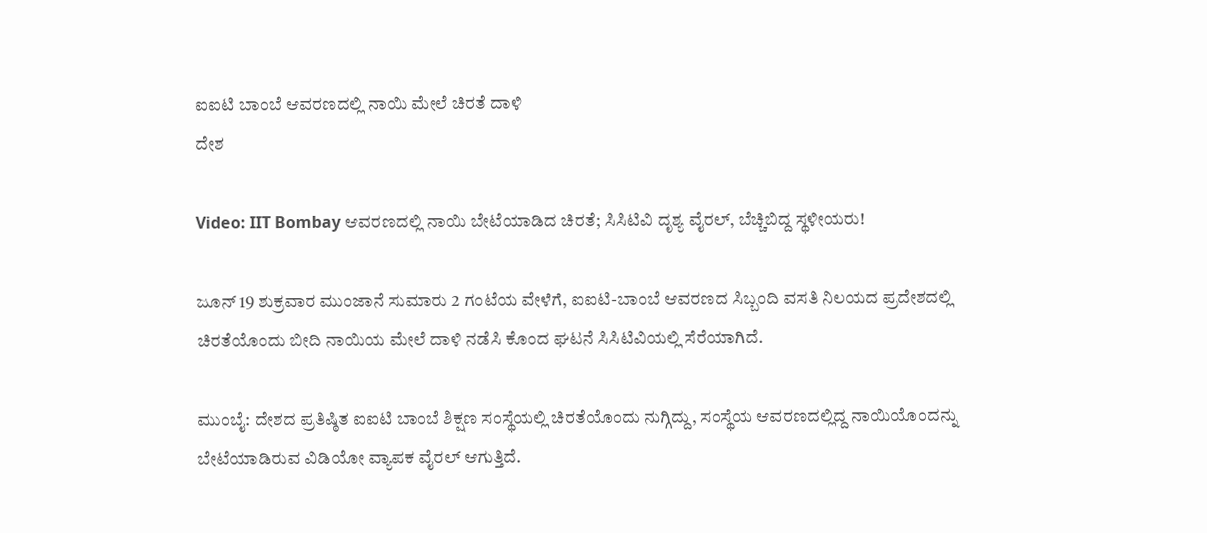ಐಐಟಿ ಬಾಂಬೆ ಆವರಣದಲ್ಲಿ ನಾಯಿ ಮೇಲೆ ಚಿರತೆ ದಾಳಿ
ದೇಶ

Video: IIT Bombay ಆವರಣದಲ್ಲಿ ನಾಯಿ ಬೇಟೆಯಾಡಿದ ಚಿರತೆ; ಸಿಸಿಟಿವಿ ದೃಶ್ಯ ವೈರಲ್, ಬೆಚ್ಚಿಬಿದ್ದ ಸ್ಥಳೀಯರು!

ಜೂನ್ 19 ಶುಕ್ರವಾರ ಮುಂಜಾನೆ ಸುಮಾರು 2 ಗಂಟೆಯ ವೇಳೆಗೆ, ಐಐಟಿ-ಬಾಂಬೆ ಆವರಣದ ಸಿಬ್ಬಂದಿ ವಸತಿ ನಿಲಯದ ಪ್ರದೇಶದಲ್ಲಿ ಚಿರತೆಯೊಂದು ಬೀದಿ ನಾಯಿಯ ಮೇಲೆ ದಾಳಿ ನಡೆಸಿ ಕೊಂದ ಘಟನೆ ಸಿಸಿಟಿವಿಯಲ್ಲಿ ಸೆರೆಯಾಗಿದೆ.

ಮುಂಬೈ: ದೇಶದ ಪ್ರತಿಷ್ಠಿತ ಐಐಟಿ ಬಾಂಬೆ ಶಿಕ್ಷಣ ಸಂಸ್ಥೆಯಲ್ಲಿ ಚಿರತೆಯೊಂದು ನುಗ್ಗಿದ್ದು, ಸಂಸ್ಥೆಯ ಆವರಣದಲ್ಲಿದ್ದ ನಾಯಿಯೊಂದನ್ನು ಬೇಟೆಯಾಡಿರುವ ವಿಡಿಯೋ ವ್ಯಾಪಕ ವೈರಲ್ ಆಗುತ್ತಿದೆ.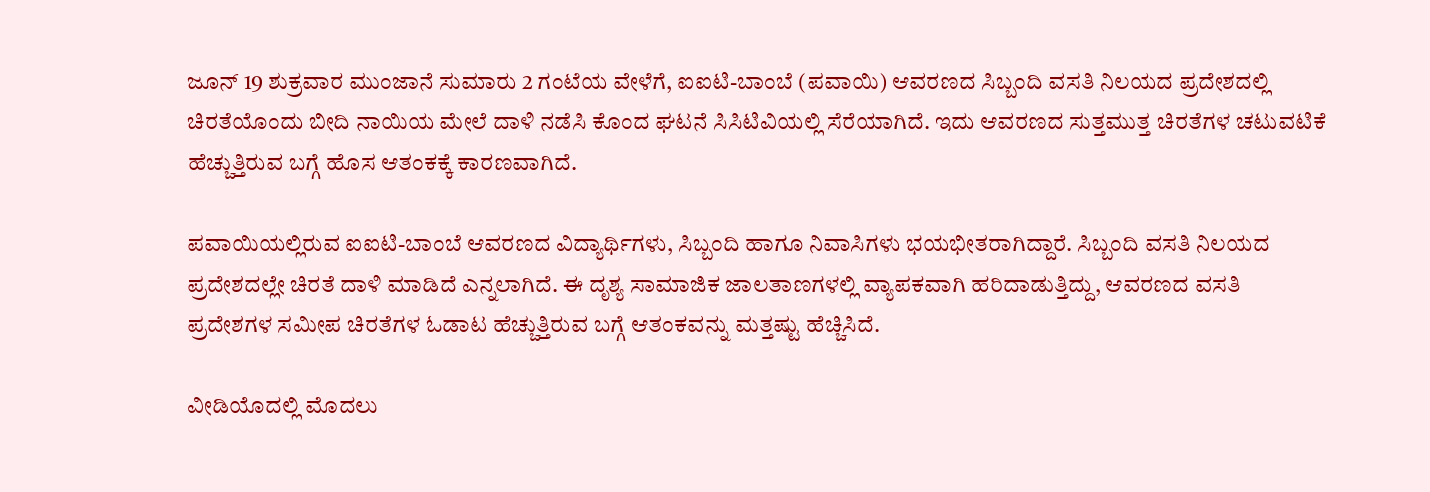ಜೂನ್ 19 ಶುಕ್ರವಾರ ಮುಂಜಾನೆ ಸುಮಾರು 2 ಗಂಟೆಯ ವೇಳೆಗೆ, ಐಐಟಿ-ಬಾಂಬೆ (ಪವಾಯಿ) ಆವರಣದ ಸಿಬ್ಬಂದಿ ವಸತಿ ನಿಲಯದ ಪ್ರದೇಶದಲ್ಲಿ ಚಿರತೆಯೊಂದು ಬೀದಿ ನಾಯಿಯ ಮೇಲೆ ದಾಳಿ ನಡೆಸಿ ಕೊಂದ ಘಟನೆ ಸಿಸಿಟಿವಿಯಲ್ಲಿ ಸೆರೆಯಾಗಿದೆ. ಇದು ಆವರಣದ ಸುತ್ತಮುತ್ತ ಚಿರತೆಗಳ ಚಟುವಟಿಕೆ ಹೆಚ್ಚುತ್ತಿರುವ ಬಗ್ಗೆ ಹೊಸ ಆತಂಕಕ್ಕೆ ಕಾರಣವಾಗಿದೆ.

ಪವಾಯಿಯಲ್ಲಿರುವ ಐಐಟಿ-ಬಾಂಬೆ ಆವರಣದ ವಿದ್ಯಾರ್ಥಿಗಳು, ಸಿಬ್ಬಂದಿ ಹಾಗೂ ನಿವಾಸಿಗಳು ಭಯಭೀತರಾಗಿದ್ದಾರೆ. ಸಿಬ್ಬಂದಿ ವಸತಿ ನಿಲಯದ ಪ್ರದೇಶದಲ್ಲೇ ಚಿರತೆ ದಾಳಿ ಮಾಡಿದೆ ಎನ್ನಲಾಗಿದೆ. ಈ ದೃಶ್ಯ ಸಾಮಾಜಿಕ ಜಾಲತಾಣಗಳಲ್ಲಿ ವ್ಯಾಪಕವಾಗಿ ಹರಿದಾಡುತ್ತಿದ್ದು, ಆವರಣದ ವಸತಿ ಪ್ರದೇಶಗಳ ಸಮೀಪ ಚಿರತೆಗಳ ಓಡಾಟ ಹೆಚ್ಚುತ್ತಿರುವ ಬಗ್ಗೆ ಆತಂಕವನ್ನು ಮತ್ತಷ್ಟು ಹೆಚ್ಚಿಸಿದೆ.

ವೀಡಿಯೊದಲ್ಲಿ ಮೊದಲು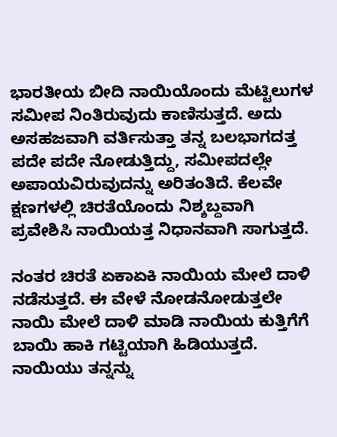ಭಾರತೀಯ ಬೀದಿ ನಾಯಿಯೊಂದು ಮೆಟ್ಟಿಲುಗಳ ಸಮೀಪ ನಿಂತಿರುವುದು ಕಾಣಿಸುತ್ತದೆ. ಅದು ಅಸಹಜವಾಗಿ ವರ್ತಿಸುತ್ತಾ ತನ್ನ ಬಲಭಾಗದತ್ತ ಪದೇ ಪದೇ ನೋಡುತ್ತಿದ್ದು, ಸಮೀಪದಲ್ಲೇ ಅಪಾಯವಿರುವುದನ್ನು ಅರಿತಂತಿದೆ. ಕೆಲವೇ ಕ್ಷಣಗಳಲ್ಲಿ ಚಿರತೆಯೊಂದು ನಿಶ್ಶಬ್ದವಾಗಿ ಪ್ರವೇಶಿಸಿ ನಾಯಿಯತ್ತ ನಿಧಾನವಾಗಿ ಸಾಗುತ್ತದೆ.

ನಂತರ ಚಿರತೆ ಏಕಾಏಕಿ ನಾಯಿಯ ಮೇಲೆ ದಾಳಿ ನಡೆಸುತ್ತದೆ. ಈ ವೇಳೆ ನೋಡನೋಡುತ್ತಲೇ ನಾಯಿ ಮೇಲೆ ದಾಳಿ ಮಾಡಿ ನಾಯಿಯ ಕುತ್ತಿಗೆಗೆ ಬಾಯಿ ಹಾಕಿ ಗಟ್ಟಿಯಾಗಿ ಹಿಡಿಯುತ್ತದೆ. ನಾಯಿಯು ತನ್ನನ್ನು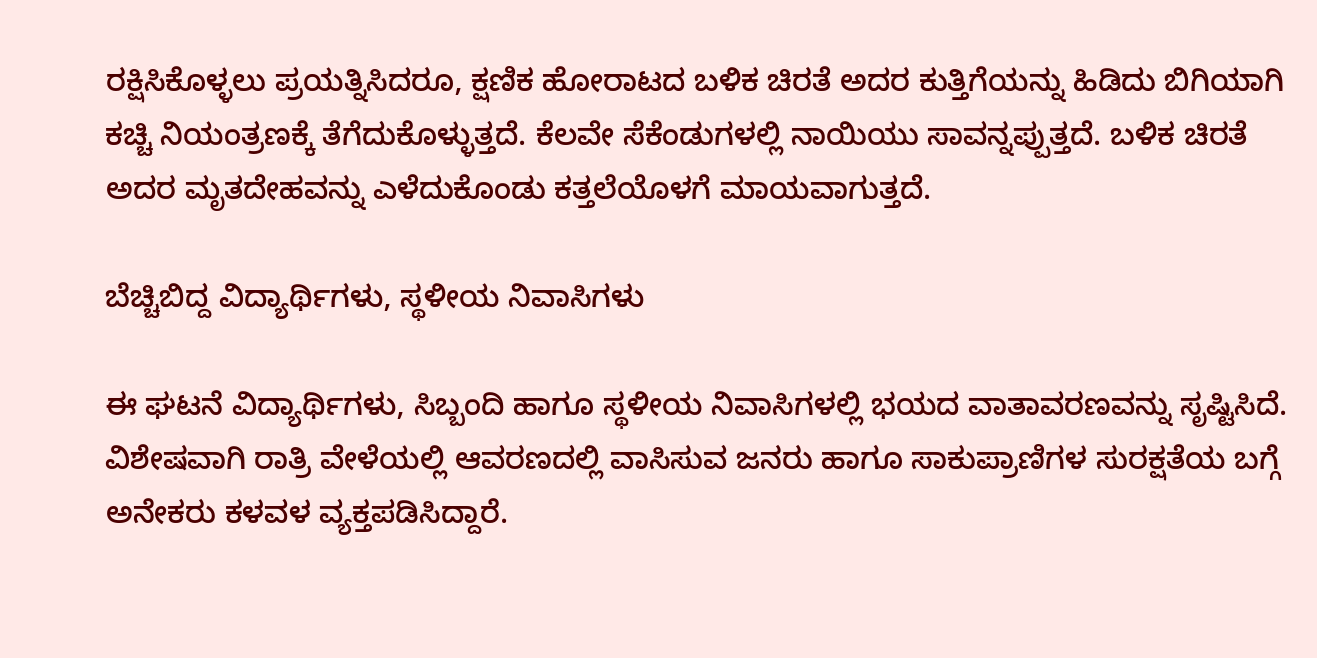ರಕ್ಷಿಸಿಕೊಳ್ಳಲು ಪ್ರಯತ್ನಿಸಿದರೂ, ಕ್ಷಣಿಕ ಹೋರಾಟದ ಬಳಿಕ ಚಿರತೆ ಅದರ ಕುತ್ತಿಗೆಯನ್ನು ಹಿಡಿದು ಬಿಗಿಯಾಗಿ ಕಚ್ಚಿ ನಿಯಂತ್ರಣಕ್ಕೆ ತೆಗೆದುಕೊಳ್ಳುತ್ತದೆ. ಕೆಲವೇ ಸೆಕೆಂಡುಗಳಲ್ಲಿ ನಾಯಿಯು ಸಾವನ್ನಪ್ಪುತ್ತದೆ. ಬಳಿಕ ಚಿರತೆ ಅದರ ಮೃತದೇಹವನ್ನು ಎಳೆದುಕೊಂಡು ಕತ್ತಲೆಯೊಳಗೆ ಮಾಯವಾಗುತ್ತದೆ.

ಬೆಚ್ಚಿಬಿದ್ದ ವಿದ್ಯಾರ್ಥಿಗಳು, ಸ್ಥಳೀಯ ನಿವಾಸಿಗಳು

ಈ ಘಟನೆ ವಿದ್ಯಾರ್ಥಿಗಳು, ಸಿಬ್ಬಂದಿ ಹಾಗೂ ಸ್ಥಳೀಯ ನಿವಾಸಿಗಳಲ್ಲಿ ಭಯದ ವಾತಾವರಣವನ್ನು ಸೃಷ್ಟಿಸಿದೆ. ವಿಶೇಷವಾಗಿ ರಾತ್ರಿ ವೇಳೆಯಲ್ಲಿ ಆವರಣದಲ್ಲಿ ವಾಸಿಸುವ ಜನರು ಹಾಗೂ ಸಾಕುಪ್ರಾಣಿಗಳ ಸುರಕ್ಷತೆಯ ಬಗ್ಗೆ ಅನೇಕರು ಕಳವಳ ವ್ಯಕ್ತಪಡಿಸಿದ್ದಾರೆ.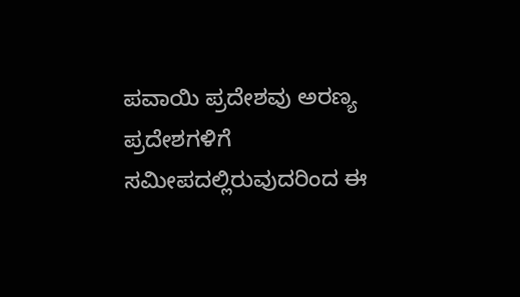ಪವಾಯಿ ಪ್ರದೇಶವು ಅರಣ್ಯ ಪ್ರದೇಶಗಳಿಗೆ ಸಮೀಪದಲ್ಲಿರುವುದರಿಂದ ಈ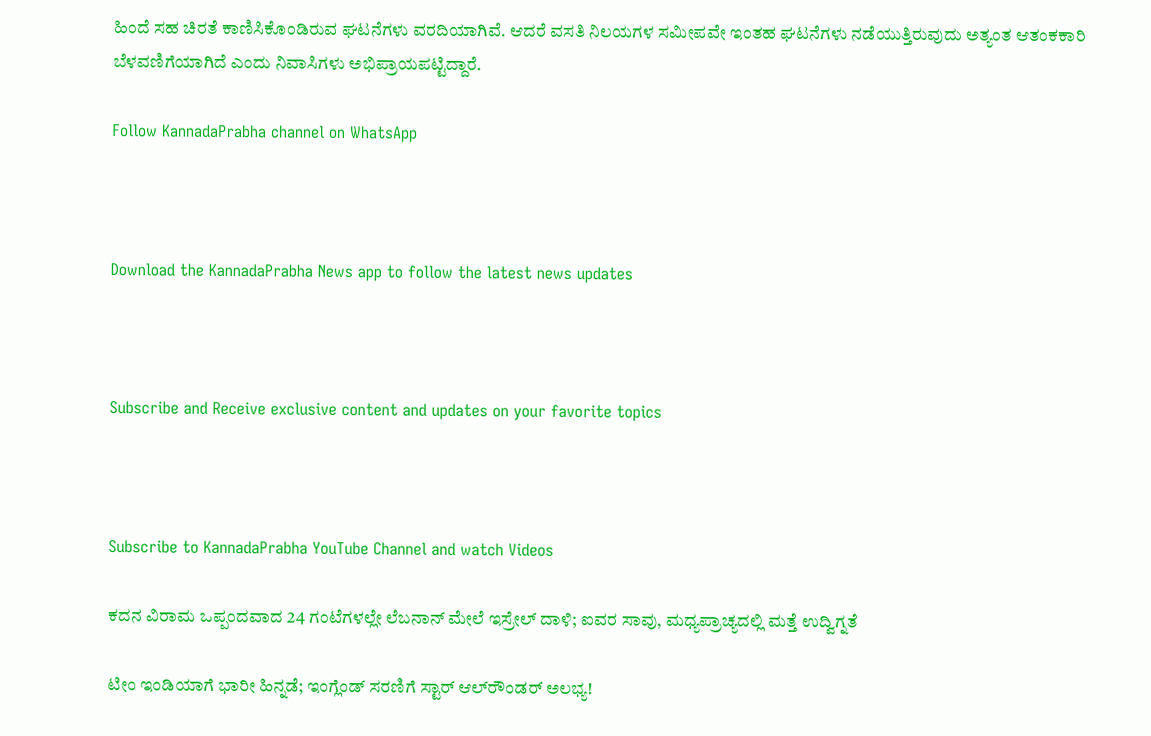ಹಿಂದೆ ಸಹ ಚಿರತೆ ಕಾಣಿಸಿಕೊಂಡಿರುವ ಘಟನೆಗಳು ವರದಿಯಾಗಿವೆ. ಆದರೆ ವಸತಿ ನಿಲಯಗಳ ಸಮೀಪವೇ ಇಂತಹ ಘಟನೆಗಳು ನಡೆಯುತ್ತಿರುವುದು ಅತ್ಯಂತ ಆತಂಕಕಾರಿ ಬೆಳವಣಿಗೆಯಾಗಿದೆ ಎಂದು ನಿವಾಸಿಗಳು ಅಭಿಪ್ರಾಯಪಟ್ಟಿದ್ದಾರೆ.

Follow KannadaPrabha channel on WhatsApp



Download the KannadaPrabha News app to follow the latest news updates



Subscribe and Receive exclusive content and updates on your favorite topics



Subscribe to KannadaPrabha YouTube Channel and watch Videos

ಕದನ ವಿರಾಮ ಒಪ್ಪಂದವಾದ 24 ಗಂಟೆಗಳಲ್ಲೇ ಲೆಬನಾನ್ ಮೇಲೆ ಇಸ್ರೇಲ್ ದಾಳಿ; ಐವರ ಸಾವು, ಮಧ್ಯಪ್ರಾಚ್ಯದಲ್ಲಿ ಮತ್ತೆ ಉದ್ವಿಗ್ನತೆ

ಟೀಂ ಇಂಡಿಯಾಗೆ ಭಾರೀ ಹಿನ್ನಡೆ; ಇಂಗ್ಲೆಂಡ್ ಸರಣಿಗೆ ಸ್ಟಾರ್ ಆಲ್‌ರೌಂಡರ್ ಅಲಭ್ಯ!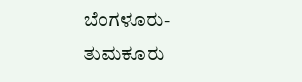ಬೆಂಗಳೂರು-ತುಮಕೂರು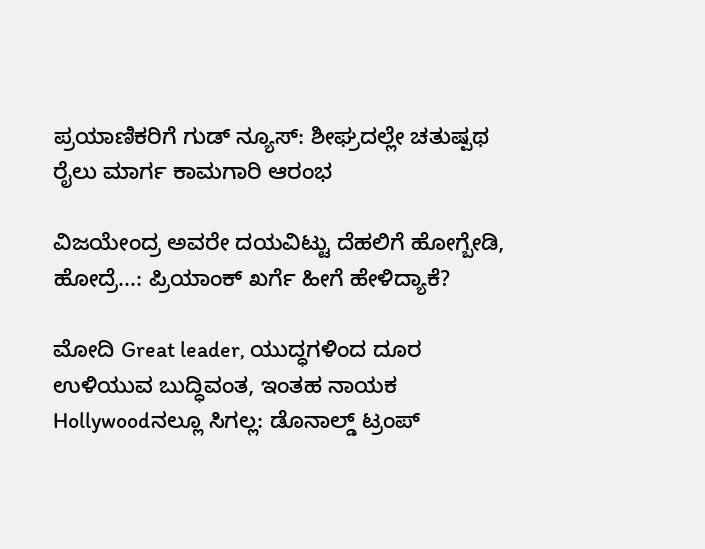ಪ್ರಯಾಣಿಕರಿಗೆ ಗುಡ್ ನ್ಯೂಸ್: ಶೀಘ್ರದಲ್ಲೇ ಚತುಷ್ಪಥ ರೈಲು ಮಾರ್ಗ ಕಾಮಗಾರಿ ಆರಂಭ

ವಿಜಯೇಂದ್ರ ಅವರೇ ದಯವಿಟ್ಟು ದೆಹಲಿಗೆ ಹೋಗ್ಬೇಡಿ, ಹೋದ್ರೆ...: ಪ್ರಿಯಾಂಕ್ ಖರ್ಗೆ ಹೀಗೆ ಹೇಳಿದ್ಯಾಕೆ?

ಮೋದಿ Great leader, ಯುದ್ಧಗಳಿಂದ ದೂರ ಉಳಿಯುವ ಬುದ್ಧಿವಂತ, ಇಂತಹ ನಾಯಕ Hollywoodನಲ್ಲೂ ಸಿಗಲ್ಲ: ಡೊನಾಲ್ಡ್ ಟ್ರಂಪ್